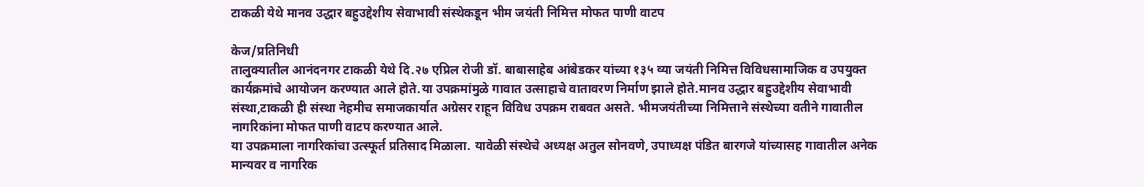टाकळी येथे मानव उद्धार बहुउद्देशीय सेवाभावी संस्थेकडून भीम जयंती निमित्त मोफत पाणी वाटप

केज/प्रतिनिधी
तालुक्यातील आनंदनगर टाकळी येथे दि.२७ एप्रिल रोजी डॉ. बाबासाहेब आंबेडकर यांच्या १३५ व्या जयंती निमित्त विविधसामाजिक व उपयुक्त कार्यक्रमांचे आयोजन करण्यात आले होते.या उपक्रमांमुळे गावात उत्साहाचे वातावरण निर्माण झाले होते.मानव उद्धार बहुउद्देशीय सेवाभावी संस्था,टाकळी ही संस्था नेहमीच समाजकार्यात अग्रेसर राहून विविध उपक्रम राबवत असते. भीमजयंतीच्या निमित्ताने संस्थेच्या वतीने गावातील नागरिकांना मोफत पाणी वाटप करण्यात आले.
या उपक्रमाला नागरिकांचा उत्स्फूर्त प्रतिसाद मिळाला. यावेळी संस्थेचे अध्यक्ष अतुल सोनवणे, उपाध्यक्ष पंडित बारगजे यांच्यासह गावातील अनेक मान्यवर व नागरिक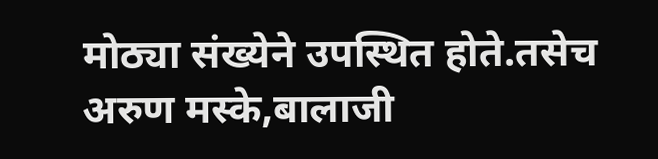मोठ्या संख्येने उपस्थित होते.तसेच अरुण मस्के,बालाजी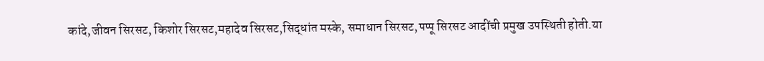कांदे,जीवन सिरसट, किशोर सिरसट,महादेव सिरसट,सिद्धांत मस्के, समाधान सिरसट,पप्पू सिरसट आदींची प्रमुख उपस्थिती होती.या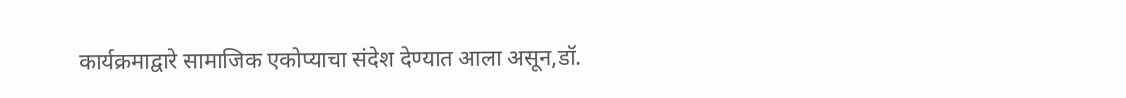कार्यक्रमाद्वारे सामाजिक एकोप्याचा संदेश देण्यात आला असून,डॉ.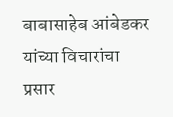बाबासाहेब आंबेडकर यांच्या विचारांचा प्रसार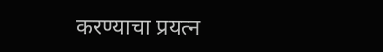करण्याचा प्रयत्न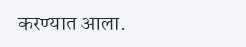करण्यात आला.